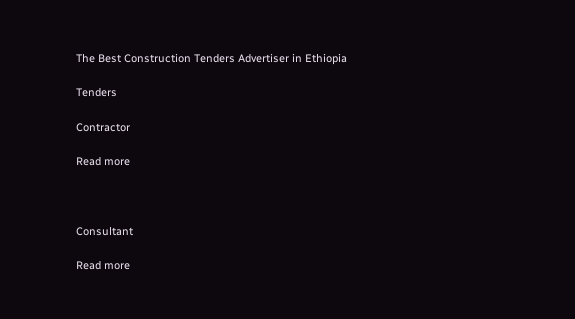The Best Construction Tenders Advertiser in Ethiopia

Tenders

Contractor

Read more



Consultant

Read more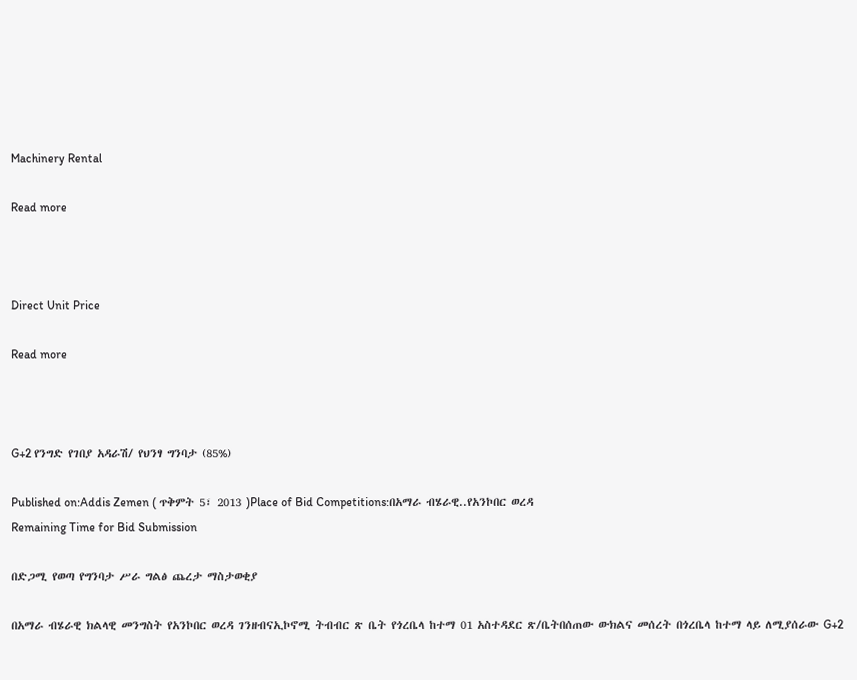Machinery Rental

Read more



Direct Unit Price

Read more



G+2 የንግድ የገበያ አዳራሽ/ የህንፃ ግንባታ (85%)

Published on:Addis Zemen ( ጥቅምት 5፣ 2013 )Place of Bid Competitions:በአማራ ብሄራዊ..የአንኮበር ወረዳ
Remaining Time for Bid Submission

በድጋሚ የወጣ የግንባታ ሥራ ግልፅ ጨረታ ማስታወቂያ

በአማራ ብሄራዊ ክልላዊ መንግስት የአንኮበር ወረዳ ገንዘብናኢኮኖሚ ትብብር ጽ ቤት የጎረቤላ ከተማ 01 አስተዳደር ጽ/ቤትበሰጠው ውክልና መሰረት በጎረቤላ ከተማ ላይ ለሚያሰራው G+2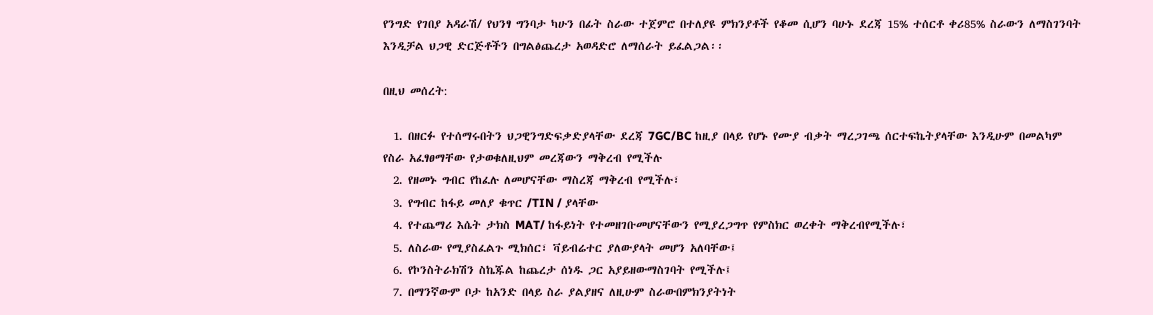የንግድ የገበያ አዳራሽ/ የህንፃ ግንባታ ካሁን በፊት ስራው ተጀምሮ በተለያዩ ምክንያቶች የቆመ ሲሆን ባሁኑ ደረጃ 15% ተሰርቶ ቀሪ85% ስራውን ለማስገንባት እንዲቻል ህጋዊ ድርጅቶችን በግልፅጨረታ አወዳድሮ ለማሰራት ይፈልጋል፡፡

በዚህ መሰረት:

  1. በዘርፉ የተሰማሩበትን ህጋዊንግድፍቃድያላቸው ደረጃ 7GC/BC ከዚያ በላይ የሆኑ የሙያ ብቃት ማረጋገጫ ሰርተፍኬትያላቸው እንዲሁም በመልካም የስራ አፈፃፀማቸው የታወቁለዚህም መረጃውን ማቅረብ የሚችሉ
  2. የዘመኑ ግብር የከፈሉ ለመሆናቸው ማስረጃ ማቅረብ የሚችሉ፣
  3. የግብር ከፋይ መለያ ቁጥር /TIN / ያላቸው
  4. የተጨማሪ እሴት ታክስ MAT/ ከፋይነት የተመዘገቡመሆናቸውን የሚያረጋግጥ የምስክር ወረቀት ማቅረብየሚችሉ፣
  5. ለስራው የሚያስፈልጉ ሚክሰር፣ ቫይብሬተር ያለውያላት መሆን አለባቸው፤
  6. የኮንስትራክሽን ስኬጁል ከጨረታ ሰነዱ ጋር አያይዘውማስገባት የሚችሉ፤
  7. በማንኛውም ቦታ ከአንድ በላይ ስራ ያልያዘና ለዚሁም ስራውበምክንያትነት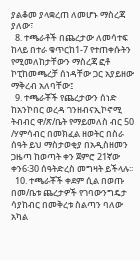ያልቆመ ያላቋረጠ ለመሆኑ ማስረጃ ያለው፣
  8. ተጫራቶች በጨረታው ለመሳተፍ ከላይ በተራ ቁጥርከ1-7 የተጠቀሱትን የሚመለከታቸውን ማስረጃ ፎቶ ኮፒከመጫረቻ ሰነዳቸው ጋር አያይዘው ማቅረብ አለባቸው፤
  9. ተጫራቾች የጨረታውን ሰነድ ከአንኮበር ወረዳ ገንዘብናኢኮኖሚ ትብብር ዋ/ጽ/ቤት የማይመለስ ብር 50 /ሃምሳብር በመክፈል ዘወትር በስራ ሰዓት ይህ ማስታወቂያ በአዲስዘመን ጋዜጣ ከወጣት ቀን ጀምሮ 21ኛው ቀን6፡30 ሰዓትድረስ መግዛት ይችላሉ፡፡
  10. ተጫራቾች ቀደም ሲል በወጡ በመ/ቤቱ ጨረታዎች የገባውንግዴታ ሳያከብር በመቅረቱ ስልጣን ባለው አካል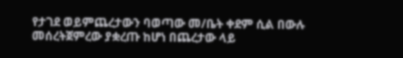የታገደ ወይምጨረታውን ባወጣው መ/ቤት ቀደም ሲል በውሉ መሰረትጀምረው ያቋረጡ ከሆነ በጨረታው ላይ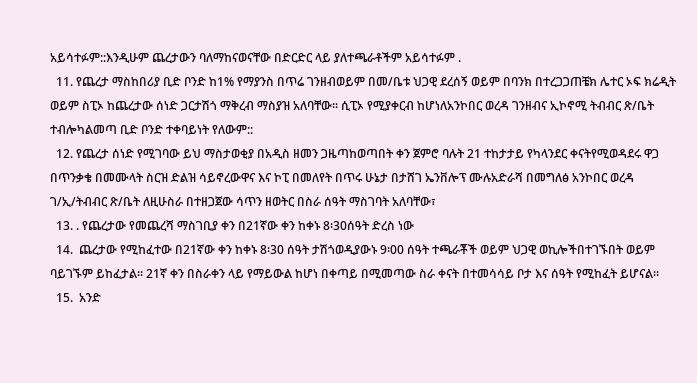አይሳተፉም::እንዲሁም ጨረታውን ባለማከናወናቸው በድርድር ላይ ያለተጫራቶችም አይሳተፉም .
  11. የጨረታ ማስከበሪያ ቢድ ቦንድ ከ1% የማያንስ በጥሬ ገንዘብወይም በመ/ቤቱ ህጋዊ ደረሰኝ ወይም በባንክ በተረጋጋጠቼክ ሌተር ኦፍ ክሬዲት ወይም ስፒኦ ከጨረታው ሰነድ ጋርታሽጎ ማቅረብ ማስያዝ አለባቸው፡፡ ሲፒኦ የሚያቀርብ ከሆነለአንኮበር ወረዳ ገንዘብና ኢኮኖሚ ትብብር ጽ/ቤት ተብሎካልመጣ ቢድ ቦንድ ተቀባይነት የለውም::
  12. የጨረታ ሰነድ የሚገባው ይህ ማስታወቂያ በአዲስ ዘመን ጋዜጣከወጣበት ቀን ጀምሮ ባሉት 21 ተከታታይ የካላንደር ቀናትየሚወዳደሩ ዋጋ በጥንቃቄ በመሙላት ስርዝ ድልዝ ሳይኖረውዋና እና ኮፒ በመለየት በጥሩ ሁኔታ በታሸገ ኤንቨሎፕ ሙሉአድራሻ በመግለፅ አንኮበር ወረዳ ገ/ኢ/ትብብር ጽ/ቤት ለዚሁስራ በተዘጋጀው ሳጥን ዘወትር በስራ ሰዓት ማስገባት አለባቸው፣
  13. . የጨረታው የመጨረሻ ማስገቢያ ቀን በ21ኛው ቀን ከቀኑ 8፡30ሰዓት ድረስ ነው
  14.  ጨረታው የሚከፈተው በ21ኛው ቀን ከቀኑ 8፡30 ሰዓት ታሽጎወዲያውኑ 9፡00 ሰዓት ተጫራቾች ወይም ህጋዊ ወኪሎችበተገኙበት ወይም ባይገኙም ይከፈታል፡፡ 21ኛ ቀን በስራቀን ላይ የማይውል ከሆነ በቀጣይ በሚመጣው ስራ ቀናት በተመሳሳይ ቦታ እና ሰዓት የሚከፈት ይሆናል፡፡
  15.  አንድ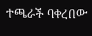ተጫራች ባቀረበው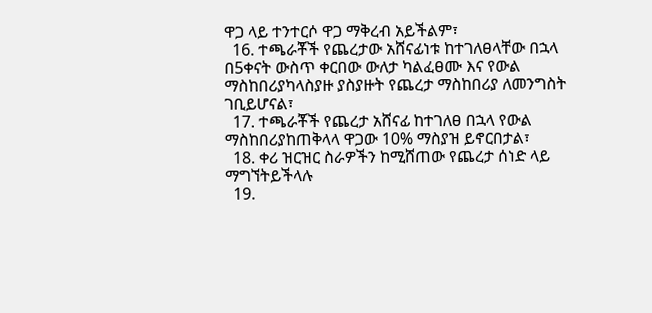ዋጋ ላይ ተንተርሶ ዋጋ ማቅረብ አይችልም፣
  16. ተጫራቾች የጨረታው አሸናፊነቱ ከተገለፀላቸው በኋላ በ5ቀናት ውስጥ ቀርበው ውለታ ካልፈፀሙ እና የውል ማስከበሪያካላስያዙ ያስያዙት የጨረታ ማስከበሪያ ለመንግስት ገቢይሆናል፣
  17. ተጫራቾች የጨረታ አሸናፊ ከተገለፀ በኋላ የውል ማስከበሪያከጠቅላላ ዋጋው 10% ማስያዝ ይኖርበታል፣
  18. ቀሪ ዝርዝር ስራዎችን ከሚሸጠው የጨረታ ሰነድ ላይ ማግኘትይችላሉ
  19.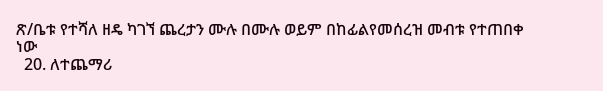ጽ/ቤቱ የተሻለ ዘዴ ካገኘ ጨረታን ሙሉ በሙሉ ወይም በከፊልየመሰረዝ መብቱ የተጠበቀ ነው
  20. ለተጨማሪ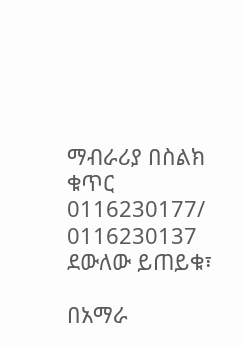ማብራሪያ በስልክ ቁጥር 0116230177/ 0116230137 ደውለው ይጠይቁ፣

በአማራ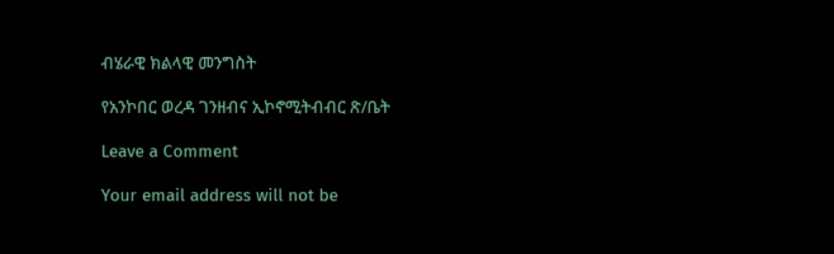ብሄራዊ ክልላዊ መንግስት

የአንኮበር ወረዳ ገንዘብና ኢኮኖሚትብብር ጽ/ቤት

Leave a Comment

Your email address will not be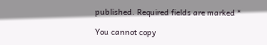published. Required fields are marked *

You cannot copy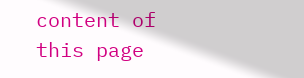content of this page